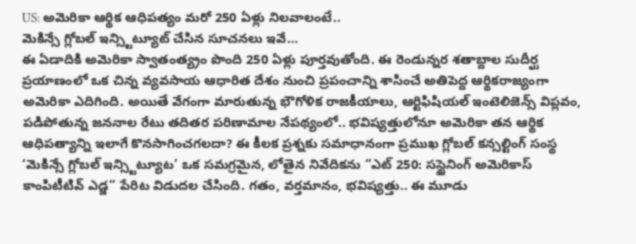US: అమెరికా ఆర్థిక ఆధిపత్యం మరో 250 ఏళ్లు నిలవాలంటే..
మెకిన్సే గ్లోబల్ ఇన్స్టిట్యూట్ చేసిన సూచనలు ఇవే…
ఈ ఏడాదికి అమెరికా స్వాతంత్య్రం పొంది 250 ఏళ్లు పూర్తవుతోంది. ఈ రెండున్నర శతాబ్దాల సుదీర్ఘ ప్రయాణంలో ఒక చిన్న వ్యవసాయ ఆధారిత దేశం నుంచి ప్రపంచాన్ని శాసించే అతిపెద్ద ఆర్థికరాజ్యంగా అమెరికా ఎదిగింది. అయితే వేగంగా మారుతున్న భౌగోళిక రాజకీయాలు, ఆర్టిఫిషియల్ ఇంటెలిజెన్స్ విప్లవం, పడిపోతున్న జననాల రేటు తదితర పరిణామాల నేపథ్యంలో.. భవిష్యత్తులోనూ అమెరికా తన ఆర్థిక ఆధిపత్యాన్ని ఇలాగే కొనసాగించగలదా? ఈ కీలక ప్రశ్నకు సమాధానంగా ప్రముఖ గ్లోబల్ కన్సల్టింగ్ సంస్థ ‘మెకిన్సే గ్లోబల్ ఇన్స్టిట్యూట’ ఒక సమగ్రమైన, లోతైన నివేదికను “ఎట్ 250: సస్టైనింగ్ అమెరికాస్ కాంపిటీటివ్ ఎడ్జ” పేరిట విడుదల చేసింది. గతం, వర్తమానం, భవిష్యత్తు.. ఈ మూడు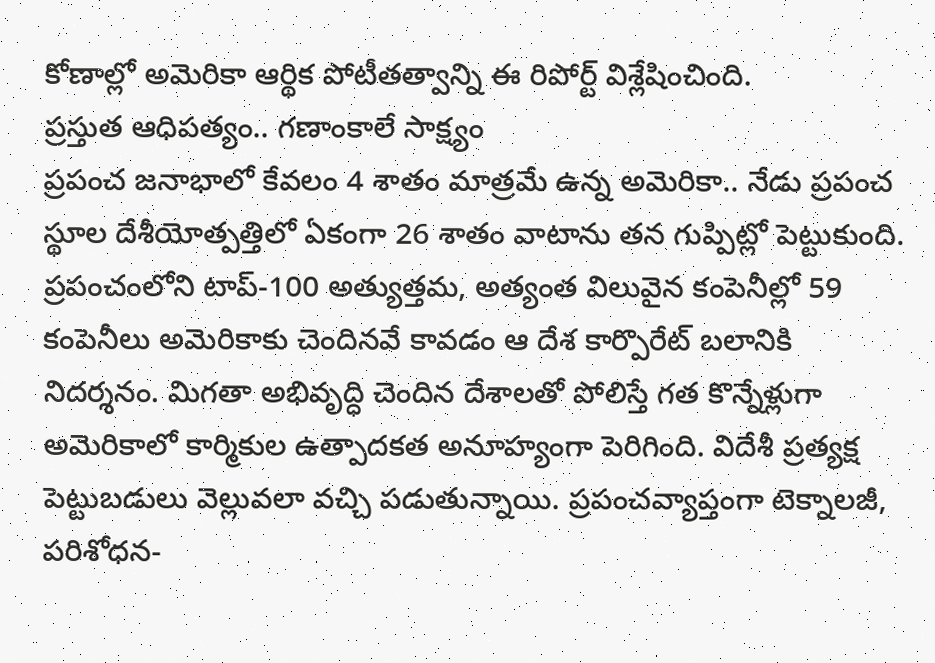కోణాల్లో అమెరికా ఆర్థిక పోటీతత్వాన్ని ఈ రిపోర్ట్ విశ్లేషించింది.
ప్రస్తుత ఆధిపత్యం.. గణాంకాలే సాక్ష్యం
ప్రపంచ జనాభాలో కేవలం 4 శాతం మాత్రమే ఉన్న అమెరికా.. నేడు ప్రపంచ స్థూల దేశీయోత్పత్తిలో ఏకంగా 26 శాతం వాటాను తన గుప్పిట్లో పెట్టుకుంది. ప్రపంచంలోని టాప్-100 అత్యుత్తమ, అత్యంత విలువైన కంపెనీల్లో 59 కంపెనీలు అమెరికాకు చెందినవే కావడం ఆ దేశ కార్పొరేట్ బలానికి నిదర్శనం. మిగతా అభివృద్ధి చెందిన దేశాలతో పోలిస్తే గత కొన్నేళ్లుగా అమెరికాలో కార్మికుల ఉత్పాదకత అనూహ్యంగా పెరిగింది. విదేశీ ప్రత్యక్ష పెట్టుబడులు వెల్లువలా వచ్చి పడుతున్నాయి. ప్రపంచవ్యాప్తంగా టెక్నాలజీ, పరిశోధన-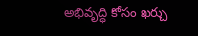అభివృద్ధి కోసం ఖర్చు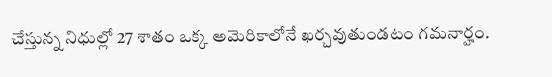చేస్తున్న నిధుల్లో 27 శాతం ఒక్క అమెరికాలోనే ఖర్చవుతుండటం గమనార్హం.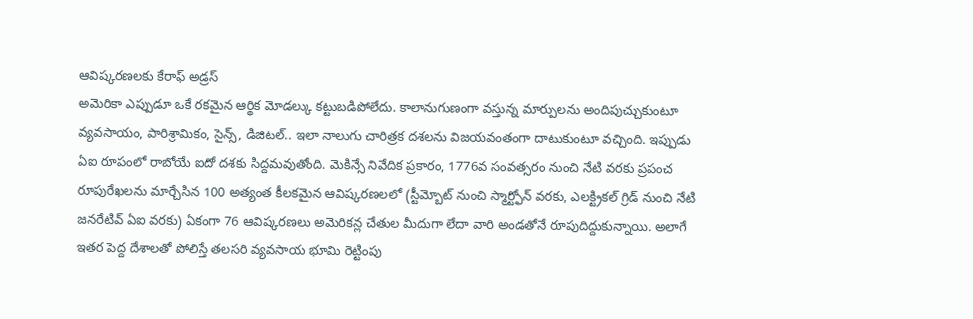ఆవిష్కరణలకు కేరాఫ్ అడ్రస్
అమెరికా ఎప్పుడూ ఒకే రకమైన ఆర్థిక మోడల్కు కట్టుబడిపోలేదు. కాలానుగుణంగా వస్తున్న మార్పులను అందిపుచ్చుకుంటూ వ్యవసాయం, పారిశ్రామికం, సైన్స్, డిజిటల్.. ఇలా నాలుగు చారిత్రక దశలను విజయవంతంగా దాటుకుంటూ వచ్చింది. ఇప్పుడు ఏఐ రూపంలో రాబోయే ఐదో దశకు సిద్దమవుతోంది. మెకిన్సే నివేదిక ప్రకారం, 1776వ సంవత్సరం నుంచి నేటి వరకు ప్రపంచ రూపురేఖలను మార్చేసిన 100 అత్యంత కీలకమైన ఆవిష్కరణలలో (స్టీమ్బోట్ నుంచి స్మార్ట్ఫోన్ వరకు, ఎలక్ట్రికల్ గ్రిడ్ నుంచి నేటి జనరేటివ్ ఏఐ వరకు) ఏకంగా 76 ఆవిష్కరణలు అమెరికన్ల చేతుల మీదుగా లేదా వారి అండతోనే రూపుదిద్దుకున్నాయి. అలాగే ఇతర పెద్ద దేశాలతో పోలిస్తే తలసరి వ్యవసాయ భూమి రెట్టింపు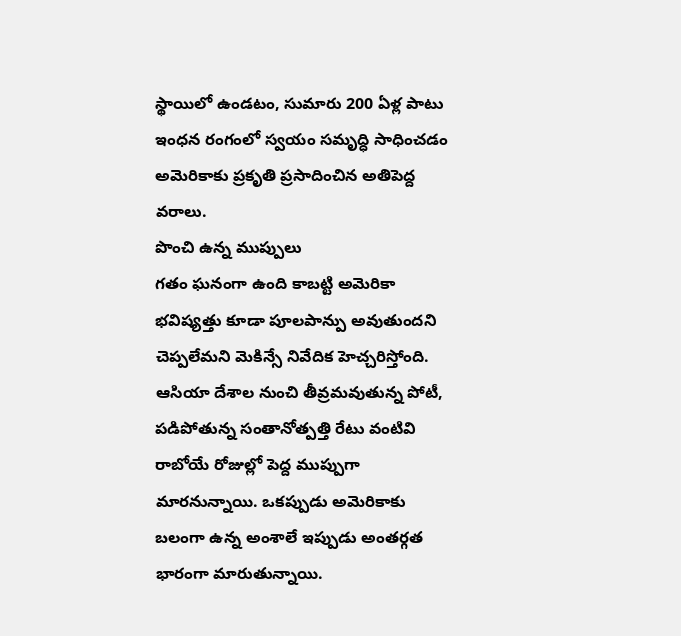స్థాయిలో ఉండటం, సుమారు 200 ఏళ్ల పాటు ఇంధన రంగంలో స్వయం సమృద్ధి సాధించడం అమెరికాకు ప్రకృతి ప్రసాదించిన అతిపెద్ద వరాలు.
పొంచి ఉన్న ముప్పులు
గతం ఘనంగా ఉంది కాబట్టి అమెరికా భవిష్యత్తు కూడా పూలపాన్పు అవుతుందని చెప్పలేమని మెకిన్సే నివేదిక హెచ్చరిస్తోంది. ఆసియా దేశాల నుంచి తీవ్రమవుతున్న పోటీ, పడిపోతున్న సంతానోత్పత్తి రేటు వంటివి రాబోయే రోజుల్లో పెద్ద ముప్పుగా మారనున్నాయి. ఒకప్పుడు అమెరికాకు బలంగా ఉన్న అంశాలే ఇప్పుడు అంతర్గత భారంగా మారుతున్నాయి.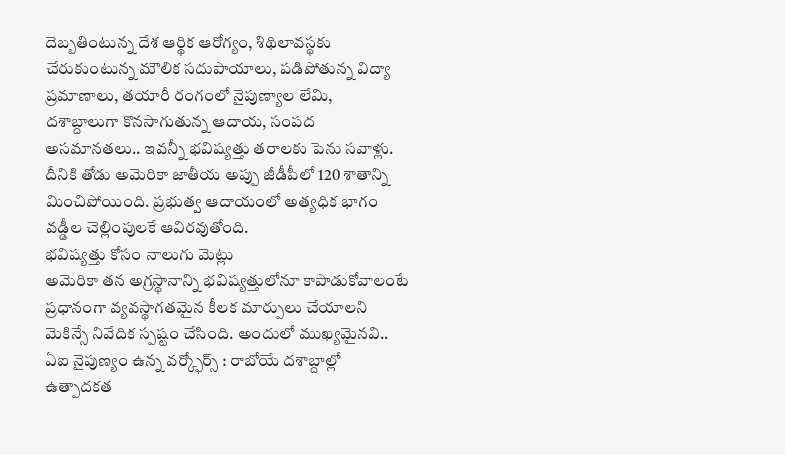దెబ్బతింటున్న దేశ ఆర్థిక ఆరోగ్యం, శిథిలావస్థకు చేరుకుంటున్న మౌలిక సదుపాయాలు, పడిపోతున్న విద్యా ప్రమాణాలు, తయారీ రంగంలో నైపుణ్యాల లేమి, దశాబ్దాలుగా కొనసాగుతున్న ఆదాయ, సంపద అసమానతలు.. ఇవన్నీ భవిష్యత్తు తరాలకు పెను సవాళ్లు. దీనికి తోడు అమెరికా జాతీయ అప్పు జీడీపీలో 120 శాతాన్ని మించిపోయింది. ప్రభుత్వ ఆదాయంలో అత్యధిక భాగం వడ్డీల చెల్లింపులకే ఆవిరవుతోంది.
భవిష్యత్తు కోసం నాలుగు మెట్లు
అమెరికా తన అగ్రస్థానాన్ని భవిష్యత్తులోనూ కాపాడుకోవాలంటే ప్రధానంగా వ్యవస్థాగతమైన కీలక మార్పులు చేయాలని మెకిన్సే నివేదిక స్పష్టం చేసింది. అందులో ముఖ్యమైనవి..
ఏఐ నైపుణ్యం ఉన్న వర్క్ఫోర్స్ : రాబోయే దశాబ్దాల్లో ఉత్పాదకత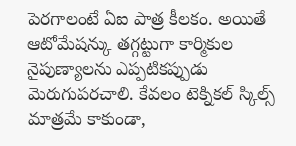పెరగాలంటే ఏఐ పాత్ర కీలకం. అయితే ఆటోమేషన్కు తగ్గట్టుగా కార్మికుల నైపుణ్యాలను ఎప్పటికప్పుడు మెరుగుపరచాలి. కేవలం టెక్నికల్ స్కిల్స్ మాత్రమే కాకుండా,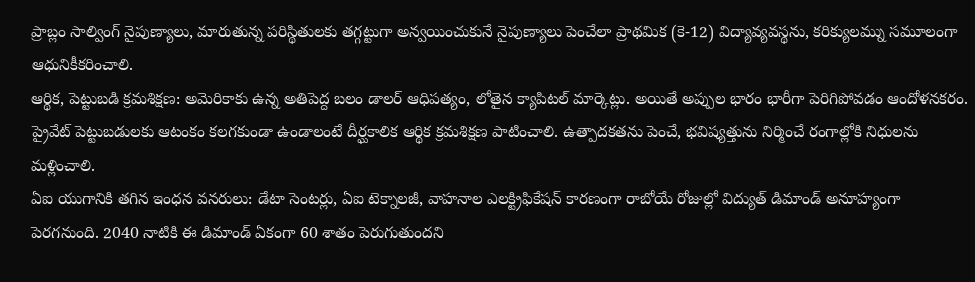ప్రాబ్లం సాల్వింగ్ నైపుణ్యాలు, మారుతున్న పరిస్థితులకు తగ్గట్టుగా అన్వయించుకునే నైపుణ్యాలు పెంచేలా ప్రాథమిక (కె-12) విద్యావ్యవస్థను, కరిక్యులమ్ను సమూలంగా ఆధునికీకరించాలి.
ఆర్థిక, పెట్టుబడి క్రమశిక్షణ: అమెరికాకు ఉన్న అతిపెద్ద బలం డాలర్ ఆధిపత్యం, లోతైన క్యాపిటల్ మార్కెట్లు. అయితే అప్పుల భారం భారీగా పెరిగిపోవడం ఆందోళనకరం. ప్రైవేట్ పెట్టుబడులకు ఆటంకం కలగకుండా ఉండాలంటే దీర్ఘకాలిక ఆర్థిక క్రమశిక్షణ పాటించాలి. ఉత్పాదకతను పెంచే, భవిష్యత్తును నిర్మించే రంగాల్లోకి నిధులను మళ్లించాలి.
ఏఐ యుగానికి తగిన ఇంధన వనరులు: డేటా సెంటర్లు, ఏఐ టెక్నాలజీ, వాహనాల ఎలక్ట్రిఫికేషన్ కారణంగా రాబోయే రోజుల్లో విద్యుత్ డిమాండ్ అనూహ్యంగా పెరగనుంది. 2040 నాటికి ఈ డిమాండ్ ఏకంగా 60 శాతం పెరుగుతుందని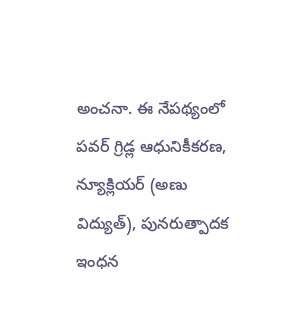అంచనా. ఈ నేపథ్యంలో పవర్ గ్రిడ్ల ఆధునికీకరణ, న్యూక్లియర్ (అణు విద్యుత్), పునరుత్పాదక ఇంధన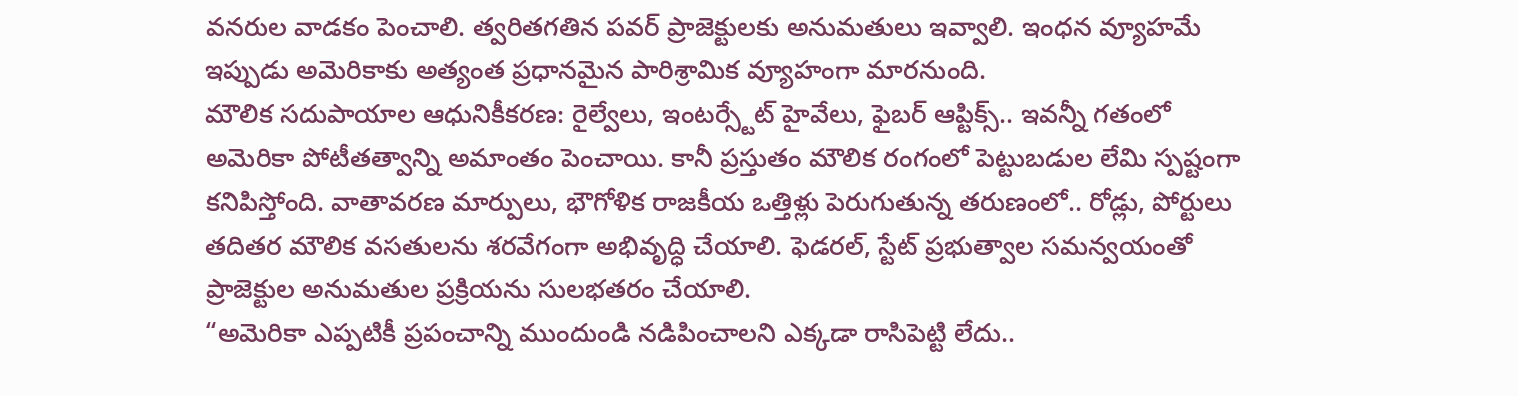వనరుల వాడకం పెంచాలి. త్వరితగతిన పవర్ ప్రాజెక్టులకు అనుమతులు ఇవ్వాలి. ఇంధన వ్యూహమే ఇప్పుడు అమెరికాకు అత్యంత ప్రధానమైన పారిశ్రామిక వ్యూహంగా మారనుంది.
మౌలిక సదుపాయాల ఆధునికీకరణ: రైల్వేలు, ఇంటర్స్టేట్ హైవేలు, ఫైబర్ ఆప్టిక్స్.. ఇవన్నీ గతంలో అమెరికా పోటీతత్వాన్ని అమాంతం పెంచాయి. కానీ ప్రస్తుతం మౌలిక రంగంలో పెట్టుబడుల లేమి స్పష్టంగా కనిపిస్తోంది. వాతావరణ మార్పులు, భౌగోళిక రాజకీయ ఒత్తిళ్లు పెరుగుతున్న తరుణంలో.. రోడ్లు, పోర్టులు తదితర మౌలిక వసతులను శరవేగంగా అభివృద్ధి చేయాలి. ఫెడరల్, స్టేట్ ప్రభుత్వాల సమన్వయంతో ప్రాజెక్టుల అనుమతుల ప్రక్రియను సులభతరం చేయాలి.
“అమెరికా ఎప్పటికీ ప్రపంచాన్ని ముందుండి నడిపించాలని ఎక్కడా రాసిపెట్టి లేదు..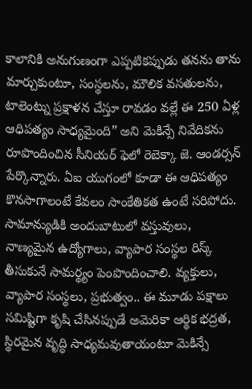కాలానికి అనుగుణంగా ఎప్పటికప్పుడు తనను తాను మార్చుకుంటూ, సంస్థలను, మౌలిక వసతులను, టాలెంట్ను ప్రక్షాళన చేస్తూ రావడం వల్లే ఈ 250 ఏళ్ల ఆధిపత్యం సాధ్యమైంది” అని మెకిన్సే నివేదికను రూపొందించిన సీనియర్ ఫెలో రెబెక్కా జె. ఆండర్సన్ పేర్కొన్నారు. ఏఐ యుగంలో కూడా ఈ ఆధిపత్యం కొనసాగాలంటే కేవలం సాంకేతికత ఉంటే సరిపోదు. సామాన్యుడికి అందుబాటులో వస్తువులు, నాణ్యమైన ఉద్యోగాలు, వ్యాపార సంస్థల రిస్క్ తీసుకునే సామర్థ్యం పెంపొందించాలి. వ్యక్తులు, వ్యాపార సంస్థలు, ప్రభుత్వం.. ఈ మూడు పక్షాలు సమిష్టిగా కృషి చేసినప్పుడే అమెరికా ఆర్థిక భద్రత, స్థిరమైన వృద్ధి సాధ్యమవుతాయంటూ మెకిన్సే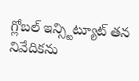గ్లోబల్ ఇన్స్టిట్యూట్ తన నివేదికను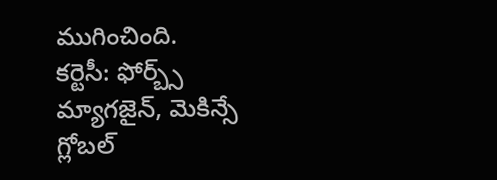ముగించింది.
కర్టెసీ: ఫోర్బ్స్ మ్యాగజైన్, మెకిన్సే గ్లోబల్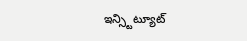ఇన్స్టిట్యూట్